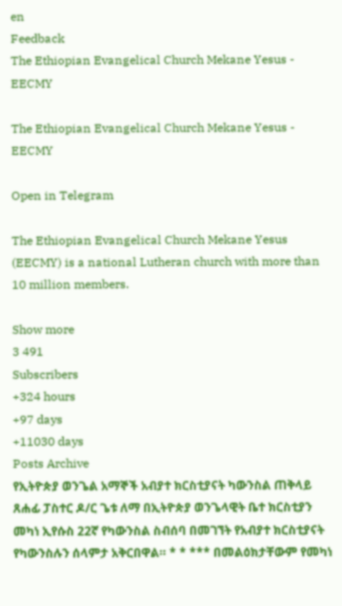en
Feedback
The Ethiopian Evangelical Church Mekane Yesus - EECMY

The Ethiopian Evangelical Church Mekane Yesus - EECMY

Open in Telegram

The Ethiopian Evangelical Church Mekane Yesus (EECMY) is a national Lutheran church with more than 10 million members.

Show more
3 491
Subscribers
+324 hours
+97 days
+11030 days
Posts Archive
የኢትዮጵያ ወንጌል አማኞች አብያተ ክርስቲያናት ካውንስል ጠቅላይ ጸሐፊ ፓስተር ዶ/ር ጌቱ ለማ በኢትዮጵያ ወንጌላዊት ቤተ ክርስቲያን መካነ ኢየሱስ 22ኛ የካውንስል ስብሰባ በመገኘት የአብያተ ክርስቲያናት የካውንስሉን ሰላምታ አቅርበዋል። * * *** በመልዕክታቸውም የመካነ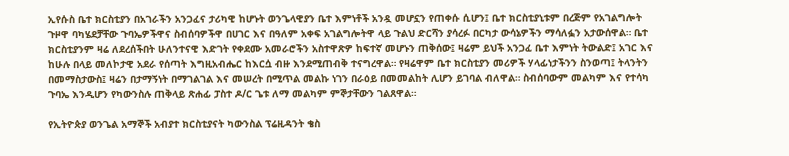ኢየሱስ ቤተ ክርስቲያን በአገራችን አንጋፈና ታሪካዊ ከሆኑት ወንጌላዊያን ቤተ እምነቶች አንዷ መሆኗን የጠቀሱ ሲሆን፤ ቤተ ክርስቲያኒቱም በረጅም የአገልግሎት ጉዞዋ ባካሄደቻቸው ጉባኤዎችዋና ስብሰባዎችዋ በሀገር እና በዓለም አቀፍ አገልግሎትዋ ላይ ጉልህ ድርሻን ያሳረፉ በርካታ ውሳኔዎችን ማሳለፏን አታውሰዋል። ቤተ ክርስቲያንም ዛሬ ለደረሰችበት ሁለንተናዊ እድገት የቀደሙ አመራሮችን አስተዋጽዎ ከፍተኛ መሆኑን ጠቅሰው፤ ዛሬም ይህች አንጋፈ ቤተ እምነት ትውልድ፤ አገር እና ከሁሉ በላይ መለኮታዊ አደራ የሰጣት እግዚአብሔር ከእርሷ ብዙ እንደሚጠብቅ ተናግረዋል። የዛሬዋም ቤተ ክርስቲያን መሪዎች ሃላፊነታችንን ስንወጣ፤ ትላንትን በመማስታውስ፤ ዛሬን በታማኝነት በማገልገል እና መሠረት በሚጥል መልኩ ነገን በራዕይ በመመልከት ሊሆን ይገባል ብለዋል። ስብሰባውም መልካም እና የተሳካ ጉባኤ እንዲሆን የካውንስሉ ጠቅላይ ጽሐፊ ፓስተ ዶ/ር ጌቱ ለማ መልካም ምኞታቸውን ገልጸዋል።

የኢትዮጵያ ወንጌል አማኞች አብያተ ክርስቲያናት ካውንስል ፕሬዚዳንት ቄስ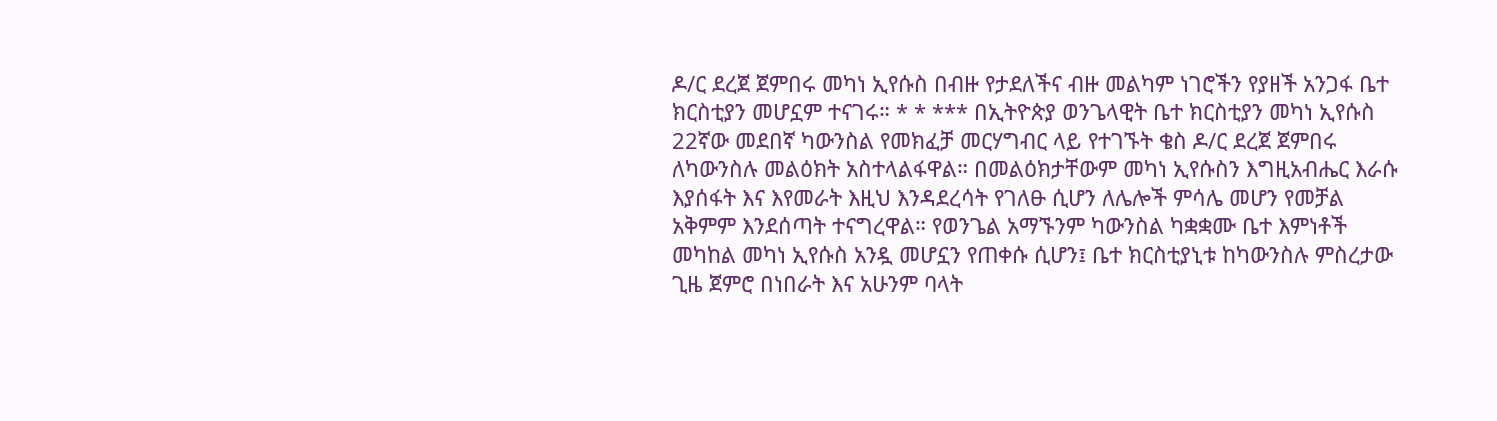ዶ/ር ደረጀ ጀምበሩ መካነ ኢየሱስ በብዙ የታደለችና ብዙ መልካም ነገሮችን የያዘች አንጋፋ ቤተ ክርስቲያን መሆኗም ተናገሩ። * * *** በኢትዮጵያ ወንጌላዊት ቤተ ክርስቲያን መካነ ኢየሱስ 22ኛው መደበኛ ካውንስል የመክፈቻ መርሃግብር ላይ የተገኙት ቄስ ዶ/ር ደረጀ ጀምበሩ ለካውንስሉ መልዕክት አስተላልፋዋል። በመልዕክታቸውም መካነ ኢየሱስን እግዚአብሔር እራሱ እያሰፋት እና እየመራት እዚህ እንዳደረሳት የገለፁ ሲሆን ለሌሎች ምሳሌ መሆን የመቻል አቅምም እንደሰጣት ተናግረዋል። የወንጌል አማኙንም ካውንስል ካቋቋሙ ቤተ እምነቶች መካከል መካነ ኢየሱስ አንዷ መሆኗን የጠቀሱ ሲሆን፤ ቤተ ክርስቲያኒቱ ከካውንስሉ ምስረታው ጊዜ ጀምሮ በነበራት እና አሁንም ባላት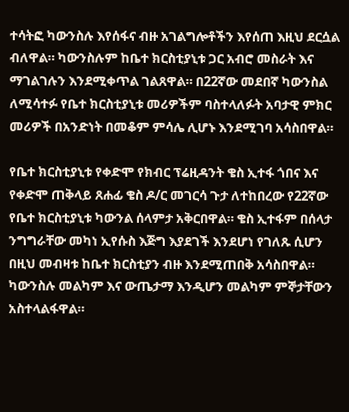ተሳትፎ ካውንስሉ እየሰፋና ብዙ አገልግሎቶችን እየሰጠ እዚህ ደርሷል ብለዋል። ካውንስሉም ከቤተ ክርስቲያኒቱ ጋር አብሮ መስራት እና ማገልገሉን እንደሚቀጥል ገልጸዋል። በ22ኛው መደበኛ ካውንስል ለሚሳተፉ የቤተ ክርስቲያኒቱ መሪዎችም ባስተላለፉት አባታዊ ምክር መሪዎች በአንድነት በመቆም ምሳሌ ሊሆኑ እንደሚገባ አሳስበዋል።

የቤተ ክርስቲያኒቱ የቀድሞ የክብር ፕሬዚዳንት ቄስ ኢተፋ ጎበና እና የቀድሞ ጠቅላይ ጸሐፊ ቄስ ዶ/ር መገርሳ ጉታ ለተከበረው የ22ኛው የቤተ ክርስቲያኒቱ ካውንል ሰላምታ አቅርበዋል። ቄስ ኢተፋም በሰላታ ንግግራቸው መካነ ኢየሱስ እጅግ እያደገች እንደሆነ የገለጹ ሲሆን በዚህ መብዛቱ ከቤተ ክርስቲያን ብዙ እንደሚጠበቅ አሳስበዋል። ካውንስሉ መልካም እና ውጤታማ እንዲሆን መልካም ምኞታቸውን አስተላልፋዋል።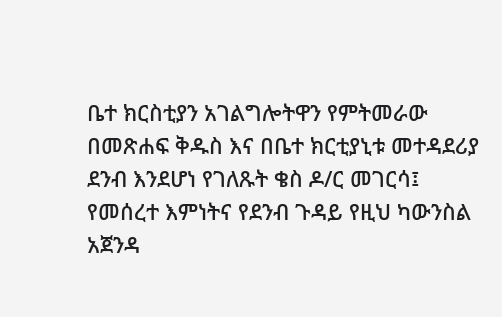ቤተ ክርስቲያን አገልግሎትዋን የምትመራው በመጽሐፍ ቅዱስ እና በቤተ ክርቲያኒቱ መተዳደሪያ ደንብ እንደሆነ የገለጹት ቄስ ዶ/ር መገርሳ፤ የመሰረተ እምነትና የደንብ ጉዳይ የዚህ ካውንስል አጀንዳ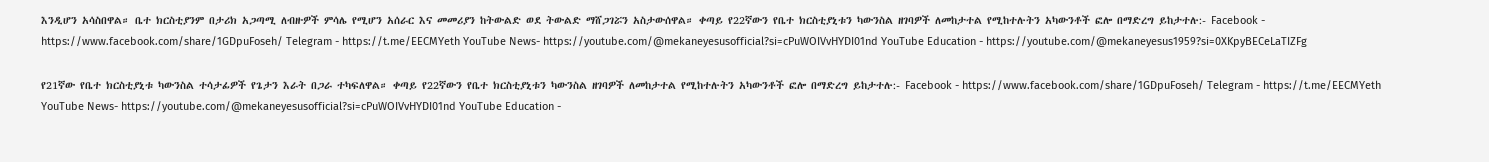እንዲሆን አሳስበዋል። ቤተ ክርስቲያንም በታሪክ አጋጣሚ ለብዙዎች ምሳሌ የሚሆን አሰራር እና መመሪያን ከትውልድ ወደ ትውልድ ማሸጋገሯን አስታውሰዋል። ቀጣይ የ22ኛውን የቤተ ክርስቲያኒቱን ካውንስል ዘገባዎች ለመከታተል የሚከተሉትን አካውንቶች ፎሎ በማድረግ ይከታተሉ:- Facebook - https://www.facebook.com/share/1GDpuFoseh/ Telegram - https://t.me/EECMYeth YouTube News- https://youtube.com/@mekaneyesusofficial?si=cPuWOIVvHYDI01nd YouTube Education - https://youtube.com/@mekaneyesus1959?si=0XKpyBECeLaTIZFg

የ21ኛው የቤተ ክርስቲያኒቱ ካውንስል ተሳታፊዎች የጌታን እራት በጋራ ተካፍለዋል። ቀጣይ የ22ኛውን የቤተ ክርስቲያኒቱን ካውንስል ዘገባዎች ለመከታተል የሚከተሉትን አካውንቶች ፎሎ በማድረግ ይከታተሉ:- Facebook - https://www.facebook.com/share/1GDpuFoseh/ Telegram - https://t.me/EECMYeth YouTube News- https://youtube.com/@mekaneyesusofficial?si=cPuWOIVvHYDI01nd YouTube Education -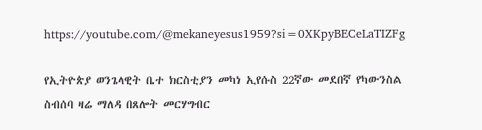https://youtube.com/@mekaneyesus1959?si=0XKpyBECeLaTIZFg

የኢትዮጵያ ወንጌላዊት ቤተ ክርስቲያን መካነ ኢየሱስ 22ኛው መደበኛ የካውንስል ስብሰባ ዛሬ ማለዳ በጸሎት መርሃግብር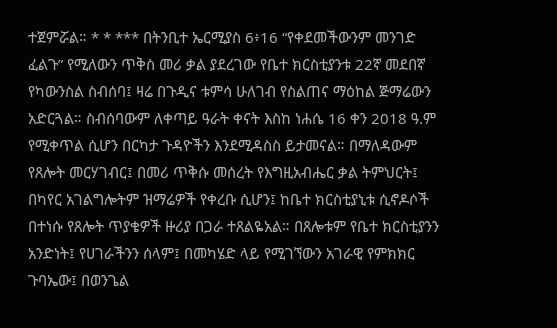ተጀምሯል። * * *** በትንቢተ ኤርሚያስ 6፥16 “የቀደመችውንም መንገድ ፈልጉ” የሚለውን ጥቅስ መሪ ቃል ያደረገው የቤተ ክርስቲያንቱ 22ኛ መደበኛ የካውንስል ስብሰባ፤ ዛሬ በጉዲና ቱምሳ ሁለገብ የስልጠና ማዕከል ጅማሬውን አድርጓል። ስብሰባውም ለቀጣይ ዓራት ቀናት እስከ ነሐሴ 16 ቀን 2018 ዓ.ም የሚቀጥል ሲሆን በርካታ ጉዳዮችን እንደሚዳስስ ይታመናል። በማለዳውም የጸሎት መርሃገብር፤ በመሪ ጥቅሱ መሰረት የእግዚአብሔር ቃል ትምህርት፤ በካየር አገልግሎትም ዝማሬዎች የቀረቡ ሲሆን፤ ከቤተ ክርስቲያኒቱ ሲኖዶሶች በተነሱ የጸሎት ጥያቄዎች ዙሪያ በጋራ ተጸልዬአል። በጸሎቱም የቤተ ክርስቲያንን አንድነት፤ የሀገራችንን ሰላም፤ በመካሄድ ላይ የሚገኘውን አገራዊ የምክክር ጉባኤው፤ በወንጌል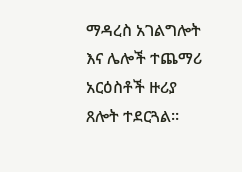ማዳረስ አገልግሎት እና ሌሎች ተጨማሪ አርዕስቶች ዙሪያ ጸሎት ተደርጓል።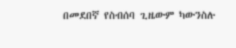በመደበኛ የስብሰባ ጊዜውም ካውንስሉ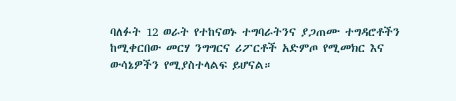ባለፉት 12 ወራት የተከናወኑ ተግባራትንና ያጋጠሙ ተግዳሮቶችን ከሚቀርበው መርሃ ንግግርና ሪፖርቶች አድምጦ የሚመክር እና ውሳኔዎችን የሚያስተላልፍ ይሆናል።